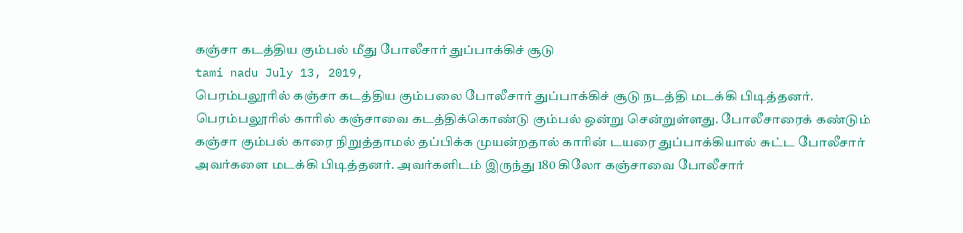கஞ்சா கடத்திய கும்பல் மீது போலீசார் துப்பாக்கிச் சூடு
tami nadu July 13, 2019,
பெரம்பலூரில் கஞ்சா கடத்திய கும்பலை போலீசார் துப்பாக்கிச் சூடு நடத்தி மடக்கி பிடித்தனர்.
பெரம்பலூரில் காரில் கஞ்சாவை கடத்திக்கொண்டு கும்பல் ஒன்று சென்றுள்ளது. போலீசாரைக் கண்டும் கஞ்சா கும்பல் காரை நிறுத்தாமல் தப்பிக்க முயன்றதால் காரின் டயரை துப்பாக்கியால் சுட்ட போலீசார் அவர்களை மடக்கி பிடித்தனர். அவர்களிடம் இருந்து 180 கிலோ கஞ்சாவை போலீசார்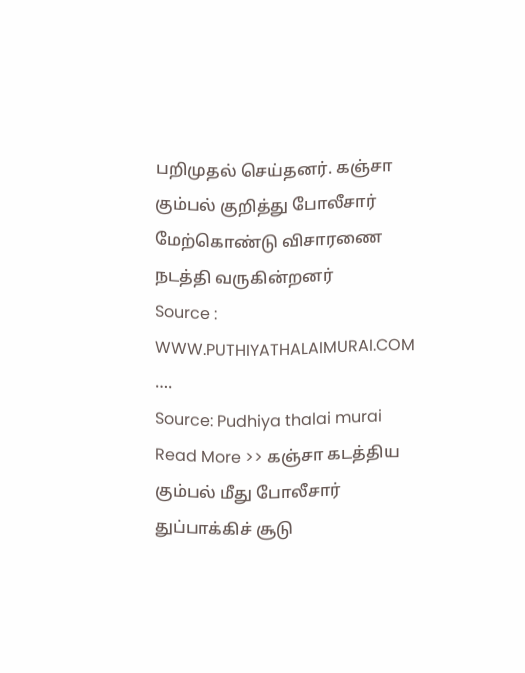பறிமுதல் செய்தனர். கஞ்சா கும்பல் குறித்து போலீசார் மேற்கொண்டு விசாரணை நடத்தி வருகின்றனர்
Source : WWW.PUTHIYATHALAIMURAI.COM
….
Source: Pudhiya thalai murai
Read More >> கஞ்சா கடத்திய கும்பல் மீது போலீசார் துப்பாக்கிச் சூடு